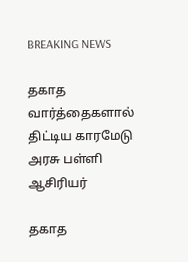BREAKING NEWS

தகாத வார்த்தைகளால் திட்டிய காரமேடு அரசு பள்ளி ஆசிரியர்

தகாத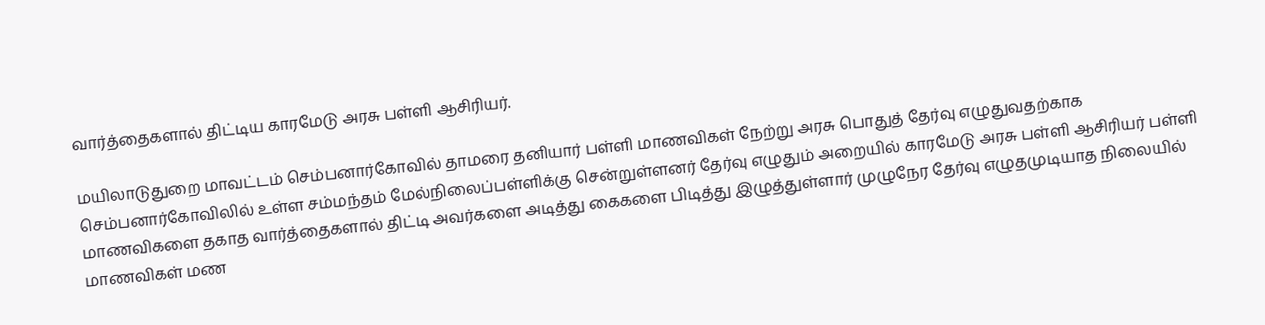வார்த்தைகளால் திட்டிய காரமேடு அரசு பள்ளி ஆசிரியர்.

மயிலாடுதுறை மாவட்டம் செம்பனார்கோவில் தாமரை தனியார் பள்ளி மாணவிகள் நேற்று அரசு பொதுத் தேர்வு எழுதுவதற்காக செம்பனார்கோவிலில் உள்ள சம்மந்தம் மேல்நிலைப்பள்ளிக்கு சென்றுள்ளனர் தேர்வு எழுதும் அறையில் காரமேடு அரசு பள்ளி ஆசிரியர் பள்ளி மாணவிகளை தகாத வார்த்தைகளால் திட்டி அவர்களை அடித்து கைகளை பிடித்து இழுத்துள்ளார் முழுநேர தேர்வு எழுதமுடியாத நிலையில் மாணவிகள் மண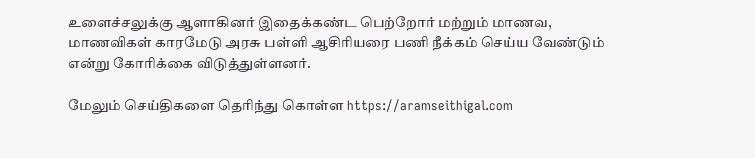உளைச்சலுக்கு ஆளாகினர் இதைக்கண்ட பெற்றோர் மற்றும் மாணவ, மாணவிகள் காரமேடு அரசு பள்ளி ஆசிரியரை பணி நீக்கம் செய்ய வேண்டும் என்று கோரிக்கை விடுத்துள்ளனர்.

மேலும் செய்திகளை தெரிந்து கொள்ள https://aramseithigal.com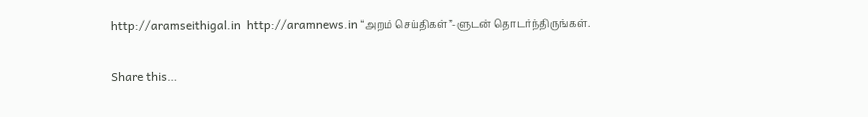http://aramseithigal.in  http://aramnews.in “அறம் செய்திகள்”-ளுடன் தொடர்ந்திருங்கள்.

Share this…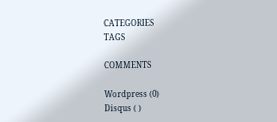CATEGORIES
TAGS

COMMENTS

Wordpress (0)
Disqus ( )